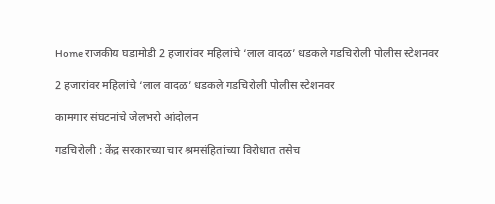Home राजकीय घडामोडी 2 हजारांवर महिलांचे ‘लाल वादळ’ धडकले गडचिरोली पोलीस स्टेशनवर

2 हजारांवर महिलांचे ‘लाल वादळ’ धडकले गडचिरोली पोलीस स्टेशनवर

कामगार संघटनांचे जेलभरो आंदोलन

गडचिरोली : केंद्र सरकारच्या चार श्रमसंहितांच्या विरोधात तसेच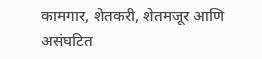कामगार, शेतकरी, शेतमजूर आणि असंघटित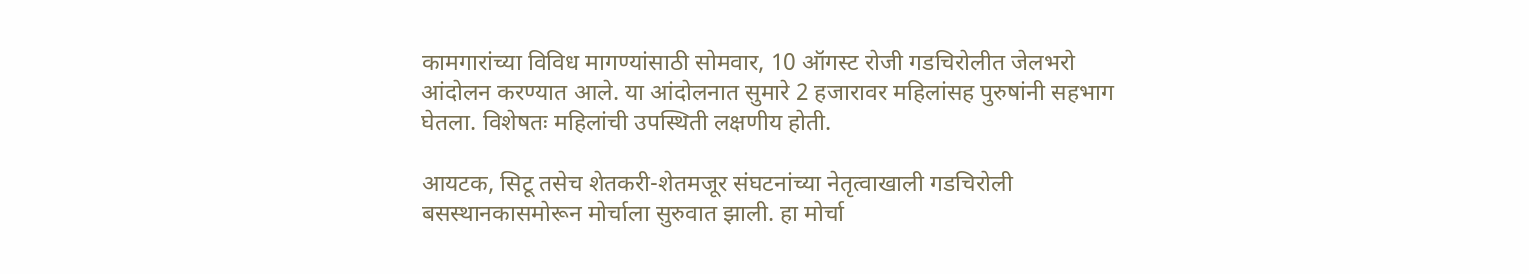कामगारांच्या विविध मागण्यांसाठी सोमवार, 10 ऑगस्ट रोजी गडचिरोलीत जेलभरो आंदोलन करण्यात आले. या आंदोलनात सुमारे 2 हजारावर महिलांसह पुरुषांनी सहभाग घेतला. विशेषतः महिलांची उपस्थिती लक्षणीय होती.

आयटक, सिटू तसेच शेतकरी-शेतमजूर संघटनांच्या नेतृत्वाखाली गडचिरोली बसस्थानकासमोरून मोर्चाला सुरुवात झाली. हा मोर्चा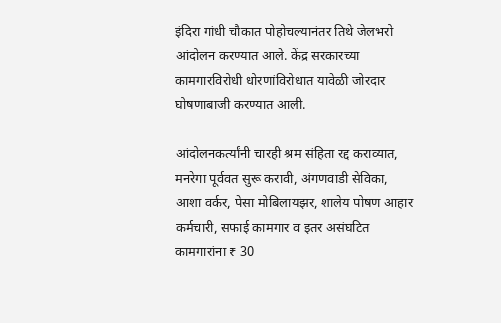इंदिरा गांधी चौकात पोहोचल्यानंतर तिथे जेलभरो आंदोलन करण्यात आले. केंद्र सरकारच्या कामगारविरोधी धोरणांविरोधात यावेळी जोरदार घोषणाबाजी करण्यात आली.

आंदोलनकर्त्यांनी चारही श्रम संहिता रद्द कराव्यात, मनरेगा पूर्ववत सुरू करावी, अंगणवाडी सेविका, आशा वर्कर, पेसा मोबिलायझर, शालेय पोषण आहार कर्मचारी, सफाई कामगार व इतर असंघटित कामगारांना ₹ 30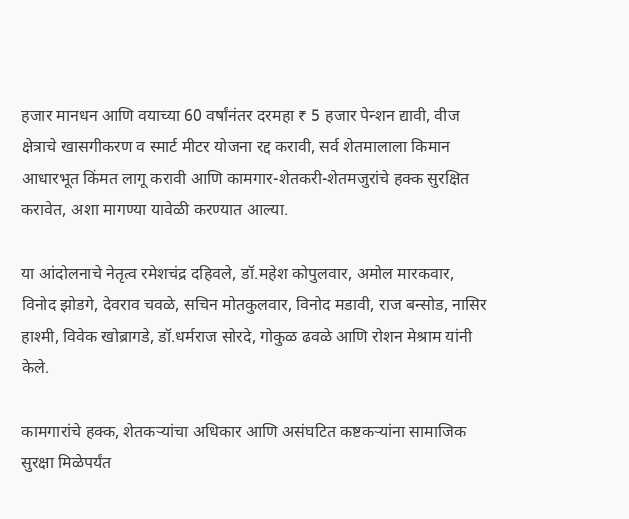हजार मानधन आणि वयाच्या 60 वर्षांनंतर दरमहा ₹ 5 हजार पेन्शन द्यावी, वीज क्षेत्राचे खासगीकरण व स्मार्ट मीटर योजना रद्द करावी, सर्व शेतमालाला किमान आधारभूत किंमत लागू करावी आणि कामगार-शेतकरी-शेतमजुरांचे हक्क सुरक्षित करावेत, अशा मागण्या यावेळी करण्यात आल्या.

या आंदोलनाचे नेतृत्व रमेशचंद्र दहिवले, डॉ.महेश कोपुलवार, अमोल मारकवार, विनोद झोडगे, देवराव चवळे, सचिन मोतकुलवार, विनोद मडावी, राज बन्सोड, नासिर हाश्मी, विवेक खोब्रागडे, डॉ.धर्मराज सोरदे, गोकुळ ढवळे आणि रोशन मेश्राम यांनी केले.

कामगारांचे हक्क, शेतकऱ्यांचा अधिकार आणि असंघटित कष्टकऱ्यांना सामाजिक सुरक्षा मिळेपर्यंत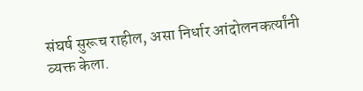संघर्ष सुरूच राहील, असा निर्धार आंदोलनकर्त्यांनी व्यक्त केला.